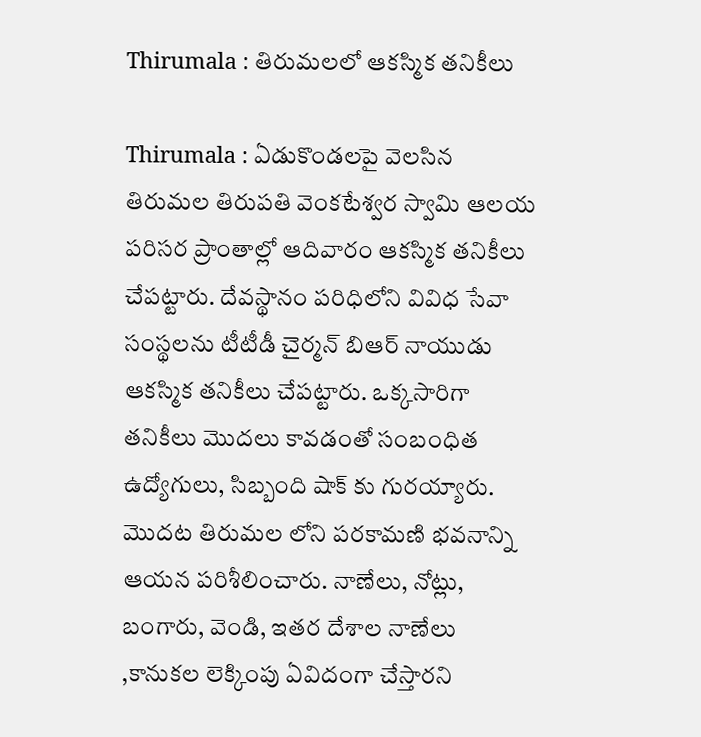Thirumala : తిరుమలలో ఆకస్మిక తనికీలు

Thirumala : ఏడుకొండలపై వెలసిన తిరుమల తిరుపతి వెంకటేశ్వర స్వామి ఆలయ పరిసర ప్రాంతాల్లో ఆదివారం ఆకస్మిక తనికీలు చేపట్టారు. దేవస్థానం పరిధిలోని వివిధ సేవా సంస్థలను టీటీడీ చైర్మన్ బిఆర్ నాయుడు ఆకస్మిక తనికీలు చేపట్టారు. ఒక్కసారిగా తనికీలు మొదలు కావడంతో సంబంధిత ఉద్యోగులు, సిబ్బంది షాక్ కు గురయ్యారు. మొదట తిరుమల లోని పరకామణి భవనాన్ని ఆయన పరిశీలించారు. నాణేలు, నోట్లు, బంగారు, వెండి, ఇతర దేశాల నాణేలు ,కానుకల లెక్కింపు ఏవిదంగా చేస్తారని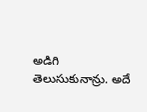అడిగి తెలుసుకునాన్రు. అదే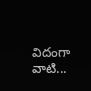విదంగా వాటి...